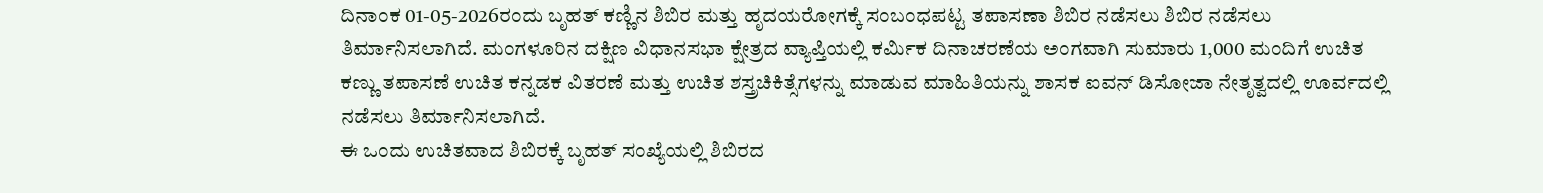ದಿನಾಂಕ 01-05-2026ರಂದು ಬೃಹತ್ ಕಣ್ಣಿನ ಶಿಬಿರ ಮತ್ತು ಹೃದಯರೋಗಕ್ಕೆ ಸಂಬಂಧಪಟ್ಟ ತಪಾಸಣಾ ಶಿಬಿರ ನಡೆಸಲು ಶಿಬಿರ ನಡೆಸಲು ತಿರ್ಮಾನಿಸಲಾಗಿದೆ. ಮಂಗಳೂರಿನ ದಕ್ಷಿಣ ವಿಧಾನಸಭಾ ಕ್ಷೇತ್ರದ ವ್ಯಾಪ್ತಿಯಲ್ಲಿ ಕರ್ಮಿಕ ದಿನಾಚರಣೆಯ ಅಂಗವಾಗಿ ಸುಮಾರು 1,000 ಮಂದಿಗೆ ಉಚಿತ ಕಣ್ಣು ತಪಾಸಣೆ ಉಚಿತ ಕನ್ನಡಕ ವಿತರಣೆ ಮತ್ತು ಉಚಿತ ಶಸ್ತ್ರಚಿಕಿತ್ಸೆಗಳನ್ನು ಮಾಡುವ ಮಾಹಿತಿಯನ್ನು ಶಾಸಕ ಐವನ್ ಡಿಸೋಜಾ ನೇತೃತ್ವದಲ್ಲಿ ಊರ್ವದಲ್ಲಿ ನಡೆಸಲು ತಿರ್ಮಾನಿಸಲಾಗಿದೆ.
ಈ ಒಂದು ಉಚಿತವಾದ ಶಿಬಿರಕ್ಕೆ ಬೃಹತ್ ಸಂಖ್ಯೆಯಲ್ಲಿ ಶಿಬಿರದ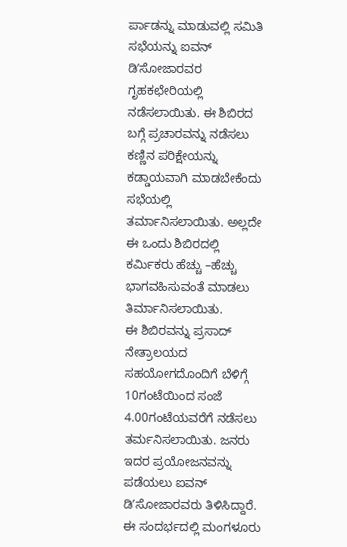ರ್ಪಾಡನ್ನು ಮಾಡುವಲ್ಲಿ ಸಮಿತಿ ಸಭೆಯನ್ನು ಐವನ್ ಡಿʼಸೋಜಾರವರ ಗೃಹಕಛೇರಿಯಲ್ಲಿ ನಡೆಸಲಾಯಿತು. ಈ ಶಿಬಿರದ ಬಗ್ಗೆ ಪ್ರಚಾರವನ್ನು ನಡೆಸಲು ಕಣ್ಣಿನ ಪರಿಕ್ಷೇಯನ್ನು ಕಡ್ಡಾಯವಾಗಿ ಮಾಡಬೇಕೆಂದು ಸಭೆಯಲ್ಲಿ ತರ್ಮಾನಿಸಲಾಯಿತು. ಅಲ್ಲದೇ ಈ ಒಂದು ಶಿಬಿರದಲ್ಲಿ ಕರ್ಮಿಕರು ಹೆಚ್ಚು –ಹೆಚ್ಚು ಭಾಗವಹಿಸುವಂತೆ ಮಾಡಲು ತಿರ್ಮಾನಿಸಲಾಯಿತು.
ಈ ಶಿಬಿರವನ್ನು ಪ್ರಸಾದ್ ನೇತ್ರಾಲಯದ ಸಹಯೋಗದೊಂದಿಗೆ ಬೆಳಿಗ್ಗೆ 10ಗಂಟೆಯಿಂದ ಸಂಜೆ 4.00ಗಂಟೆಯವರೆಗೆ ನಡೆಸಲು ತರ್ಮನಿಸಲಾಯಿತು. ಜನರು ಇದರ ಪ್ರಯೋಜನವನ್ನು ಪಡೆಯಲು ಐವನ್ ಡಿʼಸೋಜಾರವರು ತಿಳಿಸಿದ್ದಾರೆ. ಈ ಸಂದರ್ಭದಲ್ಲಿ ಮಂಗಳೂರು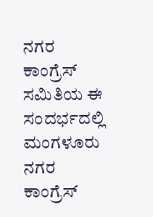ನಗರ ಕಾಂಗ್ರೆಸ್ ಸಮಿತಿಯ ಈ ಸಂದರ್ಭದಲ್ಲಿ ಮಂಗಳೂರು ನಗರ ಕಾಂಗ್ರೆಸ್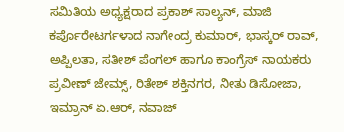ಸಮಿತಿಯ ಅಧ್ಯಕ್ಷರಾದ ಪ್ರಕಾಶ್ ಸಾಲ್ಯನ್, ಮಾಜಿ ಕರ್ಪೊರೇಟರ್ಗಳಾದ ನಾಗೇಂದ್ರ ಕುಮಾರ್, ಭಾಸ್ಕರ್ ರಾವ್, ಅಪ್ಪಿಲತಾ, ಸತೀಶ್ ಪೆಂಗಲ್ ಹಾಗೂ ಕಾಂಗ್ರೆಸ್ ನಾಯಕರು ಪ್ರವೀಣ್ ಜೇಮ್ಸ್, ರಿತೇಶ್ ಶಕ್ತಿನಗರ, ನೀತು ಡಿಸೋಜಾ, ಇಮ್ರಾನ್ ಏ.ಆರ್, ನವಾಜ್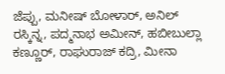ಜೆಪ್ಪು, ಮನೀಷ್ ಬೋಳಾರ್, ಅನಿಲ್ ರಸ್ಕಿನ್ನ, ಪದ್ಮನಾಭ ಅಮೀನ್, ಹಬೀಬುಲ್ಲಾ ಕಣ್ಣೂರ್, ರಾಘುರಾಜ್ ಕದ್ರಿ, ಮೀನಾ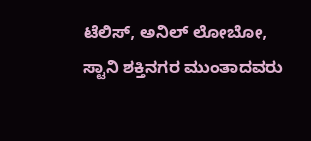ಟೆಲಿಸ್, ಅನಿಲ್ ಲೋಬೋ, ಸ್ಟಾನಿ ಶಕ್ತಿನಗರ ಮುಂತಾದವರು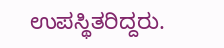ಉಪಸ್ಥಿತರಿದ್ದರು.